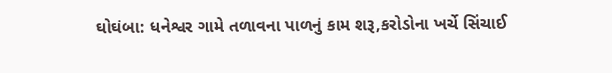ઘોઘંબા: ધનેશ્વર ગામે તળાવના પાળનું કામ શરૂ,કરોડોના ખર્ચે સિંચાઈ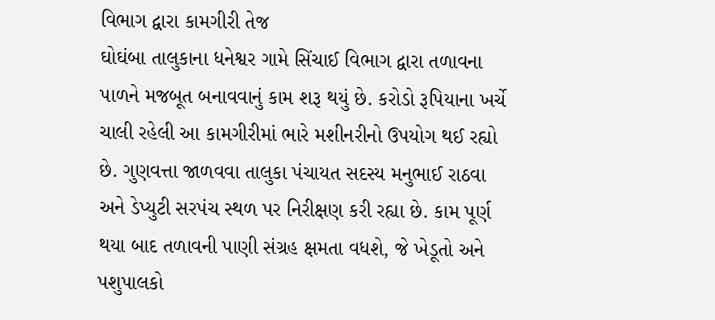વિભાગ દ્વારા કામગીરી તેજ
ઘોઘંબા તાલુકાના ધનેશ્વર ગામે સિંચાઈ વિભાગ દ્વારા તળાવના પાળને મજબૂત બનાવવાનું કામ શરૂ થયું છે. કરોડો રૂપિયાના ખર્ચે ચાલી રહેલી આ કામગીરીમાં ભારે મશીનરીનો ઉપયોગ થઈ રહ્યો છે. ગુણવત્તા જાળવવા તાલુકા પંચાયત સદસ્ય મનુભાઈ રાઠવા અને ડેપ્યુટી સરપંચ સ્થળ પર નિરીક્ષણ કરી રહ્યા છે. કામ પૂર્ણ થયા બાદ તળાવની પાણી સંગ્રહ ક્ષમતા વધશે, જે ખેડૂતો અને પશુપાલકો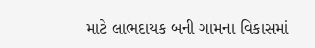માટે લાભદાયક બની ગામના વિકાસમાં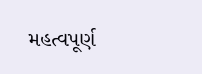મહત્વપૂર્ણ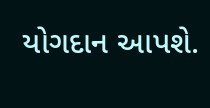યોગદાન આપશે.